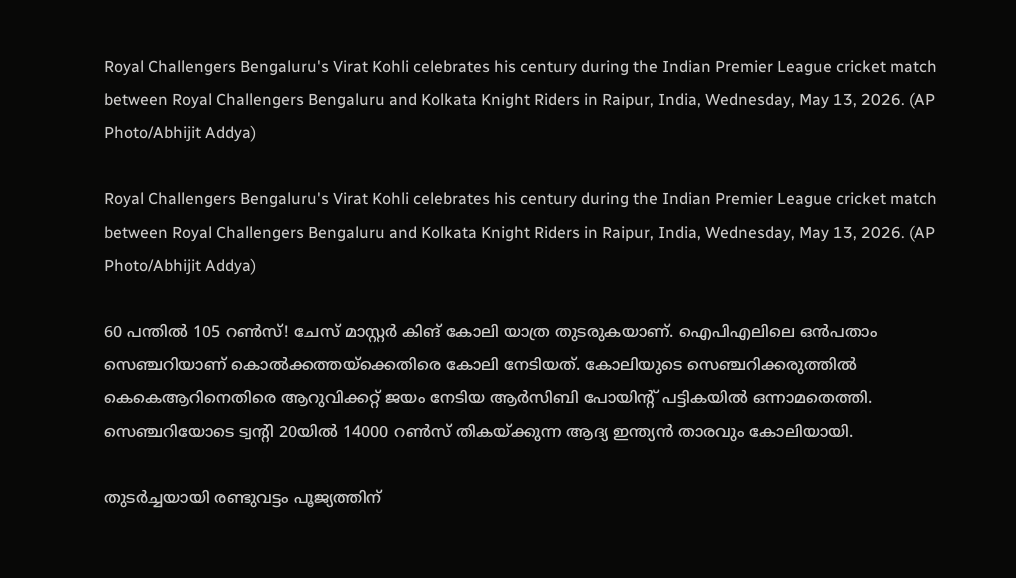Royal Challengers Bengaluru's Virat Kohli celebrates his century during the Indian Premier League cricket match between Royal Challengers Bengaluru and Kolkata Knight Riders in Raipur, India, Wednesday, May 13, 2026. (AP Photo/Abhijit Addya)

Royal Challengers Bengaluru's Virat Kohli celebrates his century during the Indian Premier League cricket match between Royal Challengers Bengaluru and Kolkata Knight Riders in Raipur, India, Wednesday, May 13, 2026. (AP Photo/Abhijit Addya)

60 പന്തില്‍ 105 റണ്‍സ്! ചേസ് മാസ്റ്റര്‍ കിങ് കോലി യാത്ര തുടരുകയാണ്. ഐപിഎലിലെ ഒന്‍പതാം സെഞ്ചറിയാണ് കൊല്‍ക്കത്തയ്ക്കെതിരെ കോലി നേടിയത്. കോലിയുടെ സെഞ്ചറിക്കരുത്തില്‍ കെകെആറിനെതിരെ ആറുവിക്കറ്റ് ജയം നേടിയ ആര്‍സിബി പോയിന്‍റ് പട്ടികയില്‍ ഒന്നാമതെത്തി. സെഞ്ചറിയോടെ ട്വന്‍റി 20യില്‍ 14000 റണ്‍സ് തികയ്ക്കുന്ന ആദ്യ ഇന്ത്യന്‍ താരവും കോലിയായി.

തുടര്‍ച്ചയായി രണ്ടുവട്ടം പൂജ്യത്തിന്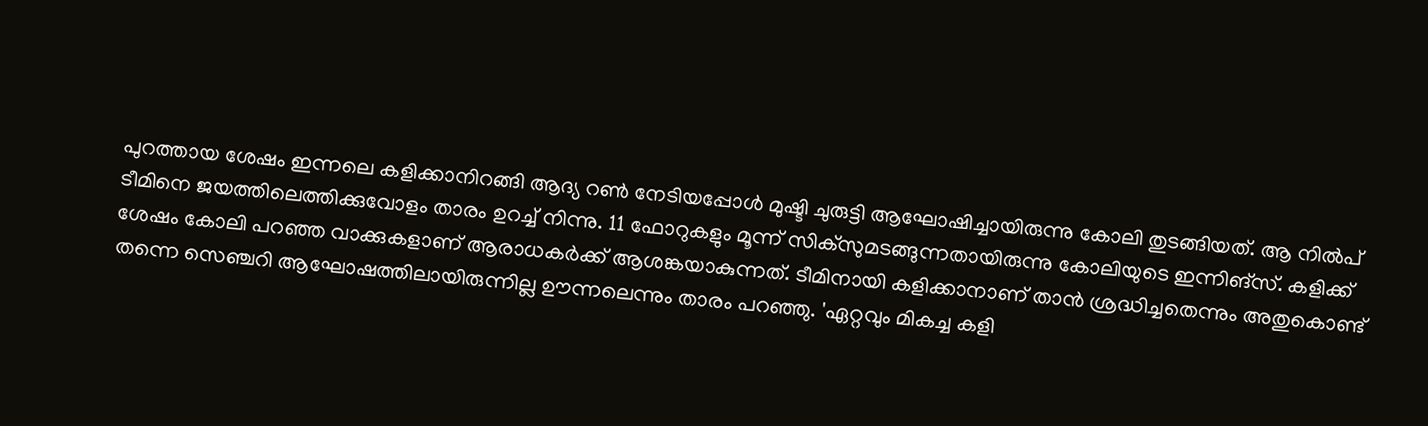പുറത്തായ ശേഷം ഇന്നലെ കളിക്കാനിറങ്ങി ആദ്യ റണ്‍ നേടിയപ്പോള്‍ മുഷ്ടി ചുരുട്ടി ആഘോഷിച്ചായിരുന്നു കോലി തുടങ്ങിയത്. ആ നില്‍പ് ടീമിനെ ജയത്തിലെത്തിക്കുവോളം താരം ഉറച്ച് നിന്നു. 11 ഫോറുകളും മൂന്ന് സിക്സുമടങ്ങുന്നതായിരുന്നു കോലിയുടെ ഇന്നിങ്സ്. കളിക്ക് ശേഷം കോലി പറഞ്ഞ വാക്കുകളാണ് ആരാധകര്‍ക്ക് ആശങ്കയാകുന്നത്. ടീമിനായി കളിക്കാനാണ് താന്‍ ശ്രദ്ധിച്ചതെന്നും അതുകൊണ്ട് തന്നെ സെഞ്ചറി ആഘോഷത്തിലായിരുന്നില്ല ഊന്നലെന്നും താരം പറഞ്ഞു. 'ഏറ്റവും മികച്ച കളി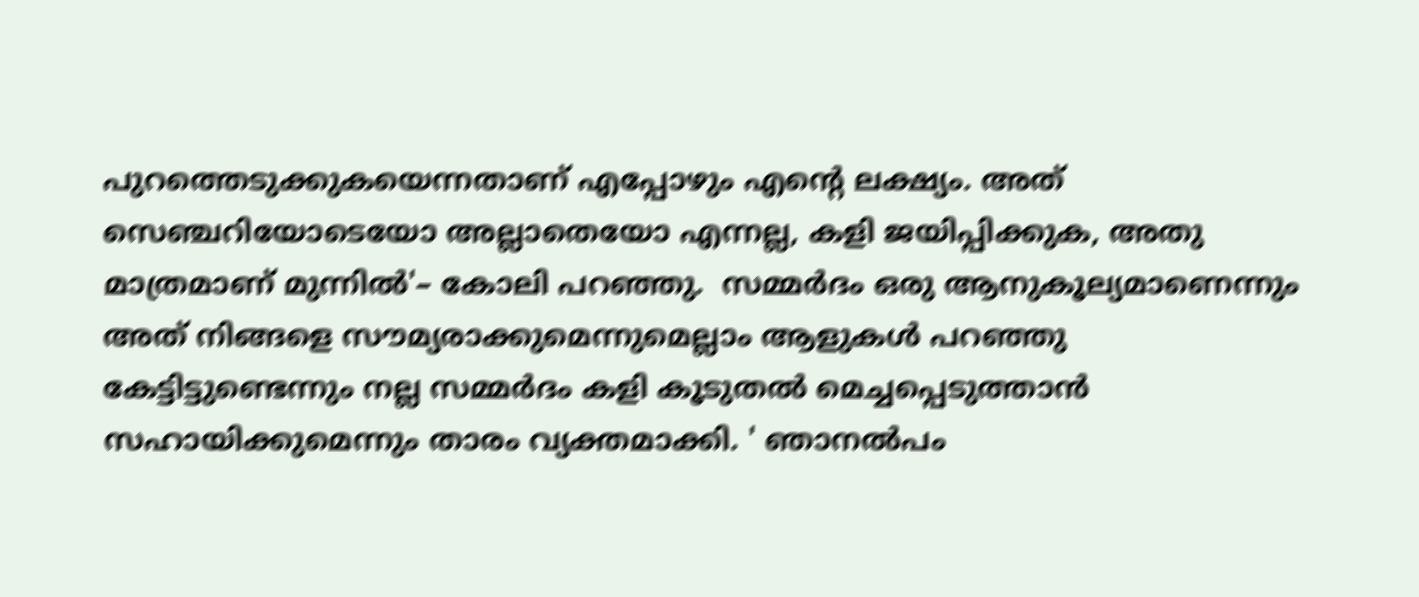പുറത്തെടുക്കുകയെന്നതാണ് എപ്പോഴും എന്റെ ലക്ഷ്യം. അത് സെഞ്ചറിയോടെയോ അല്ലാതെയോ എന്നല്ല, കളി ജയിപ്പിക്കുക, അതു മാത്രമാണ് മുന്നില്‍'– കോലി പറഞ്ഞു.  സമ്മര്‍ദം ഒരു ആനുകൂല്യമാണെന്നും അത് നിങ്ങളെ സൗമ്യരാക്കുമെന്നുമെല്ലാം ആളുകള്‍ പറഞ്ഞു കേട്ടിട്ടുണ്ടെന്നും നല്ല സമ്മര്‍ദം കളി കൂടുതല്‍ മെച്ചപ്പെടുത്താന്‍ സഹായിക്കുമെന്നും താരം വ്യക്തമാക്കി. ' ഞാനല്‍പം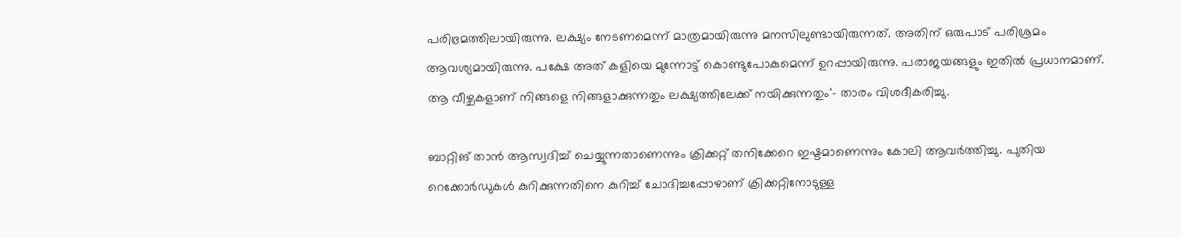പരിഭ്രമത്തിലായിരുന്നു. ലക്ഷ്യം നേടണമെന്ന് മാത്രമായിരുന്നു മനസിലുണ്ടായിരുന്നത്. അതിന് ഒരുപാട് പരിശ്രമം ആവശ്യമായിരുന്നു. പക്ഷേ അത് കളിയെ മുന്നോട്ട് കൊണ്ടുപോകുമെന്ന് ഉറപ്പായിരുന്നു. പരാജയങ്ങളും ഇതില്‍ പ്രധാനമാണ്. ആ വീഴ്ചകളാണ് നിങ്ങളെ നിങ്ങളാക്കുന്നതും ലക്ഷ്യത്തിലേക്ക് നയിക്കുന്നതും'- താരം വിശദീകരിച്ചു.

ബാറ്റിങ് താന്‍ ആസ്വദിച്ച് ചെയ്യുന്നതാണെന്നും ക്രിക്കറ്റ് തനിക്കേറെ ഇഷ്ടമാണെന്നും കോലി ആവര്‍ത്തിച്ചു. പുതിയ റെക്കോര്‍ഡുകള്‍ കുറിക്കുന്നതിനെ കുറിച്ച് ചോദിച്ചപ്പോഴാണ് ക്രിക്കറ്റിനോടുള്ള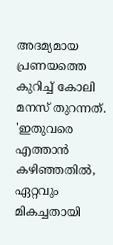അദമ്യമായ പ്രണയത്തെ കുറിച്ച് കോലി മനസ് തുറന്നത്. 'ഇതുവരെ എത്താന്‍ കഴിഞ്ഞതില്‍, ഏറ്റവും മികച്ചതായി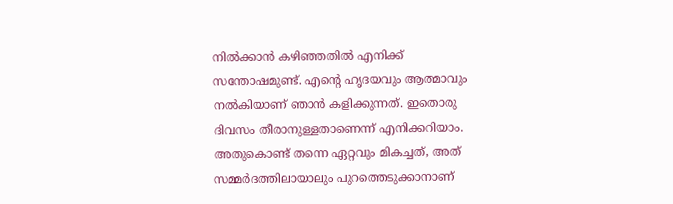നില്‍ക്കാന്‍ കഴിഞ്ഞതില്‍ എനിക്ക് സന്തോഷമുണ്ട്. എന്‍റെ ഹൃദയവും ആത്മാവും നല്‍കിയാണ് ഞാന്‍ കളിക്കുന്നത്. ഇതൊരു ദിവസം തീരാനുള്ളതാണെന്ന് എനിക്കറിയാം. അതുകൊണ്ട് തന്നെ ഏറ്റവും മികച്ചത്, അത് സമ്മര്‍ദത്തിലായാലും പുറത്തെടുക്കാനാണ്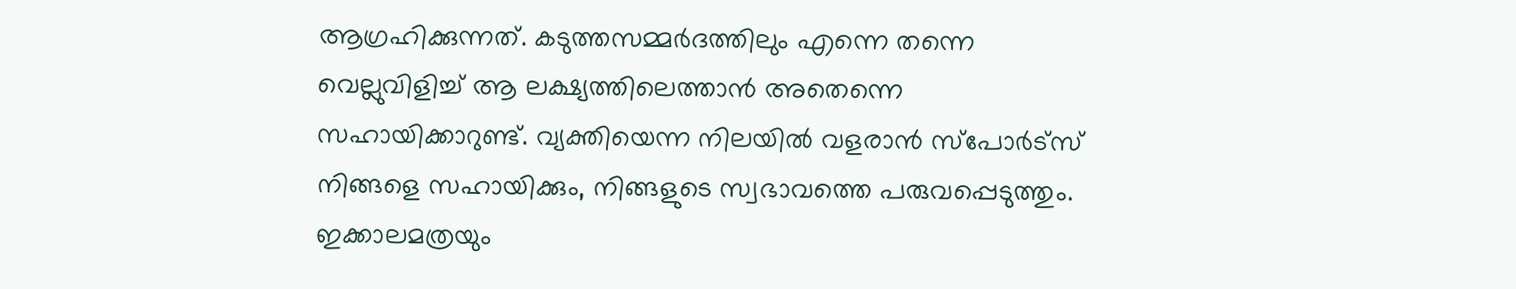ആഗ്രഹിക്കുന്നത്. കടുത്തസമ്മര്‍ദത്തിലും എന്നെ തന്നെ വെല്ലുവിളിച്ച് ആ ലക്ഷ്യത്തിലെത്താന്‍ അതെന്നെ സഹായിക്കാറുണ്ട്. വ്യക്തിയെന്ന നിലയില്‍ വളരാന്‍ സ്പോര്‍ട്സ് നിങ്ങളെ സഹായിക്കും, നിങ്ങളുടെ സ്വഭാവത്തെ പരുവപ്പെടുത്തും. ഇക്കാലമത്രയും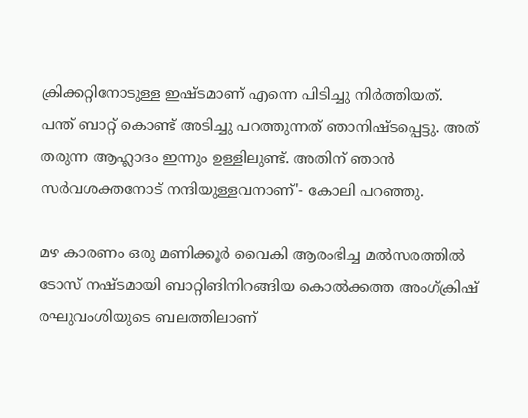ക്രിക്കറ്റിനോടുള്ള ഇഷ്ടമാണ് എന്നെ പിടിച്ചു നിര്‍ത്തിയത്. പന്ത് ബാറ്റ് കൊണ്ട് അടിച്ചു പറത്തുന്നത് ഞാനിഷ്ടപ്പെട്ടു. അത് തരുന്ന ആഹ്ലാദം ഇന്നും ഉള്ളിലുണ്ട്. അതിന് ഞാന്‍ സര്‍വശക്തനോട് നന്ദിയുള്ളവനാണ്'- കോലി പറഞ്ഞു.

മഴ കാരണം ഒരു മണിക്കൂര്‍ വൈകി ആരംഭിച്ച മല്‍സരത്തില്‍ ടോസ് നഷ്ടമായി ബാറ്റിങിനിറങ്ങിയ കൊല്‍ക്കത്ത അംഗ്ക്രിഷ് രഘുവംശിയുടെ ബലത്തിലാണ്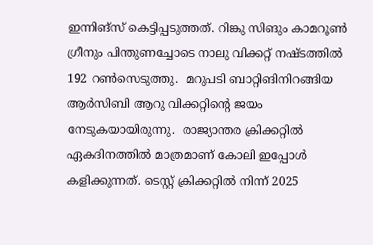ഇന്നിങ്സ് കെട്ടിപ്പടുത്തത്. റിങ്കു സിങും കാമറൂണ്‍ ഗ്രീനും പിന്തുണച്ചോടെ നാലു വിക്കറ്റ് നഷ്ടത്തില്‍ 192 റണ്‍സെടുത്തു.  മറുപടി ബാറ്റിങിനിറങ്ങിയ ആര്‍സിബി ആറു വിക്കറ്റിന്‍റെ ജയം നേടുകയായിരുന്നു.  രാജ്യാന്തര ക്രിക്കറ്റില്‍ ഏകദിനത്തില്‍ മാത്രമാണ് കോലി ഇപ്പോള്‍ കളിക്കുന്നത്. ടെസ്റ്റ് ക്രിക്കറ്റില്‍ നിന്ന് 2025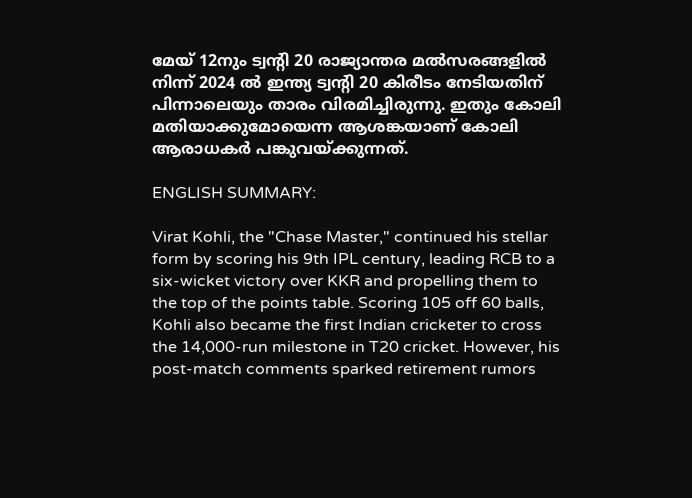മേയ് 12നും ട്വന്‍റി 20 രാജ്യാന്തര മല്‍സരങ്ങളില്‍ നിന്ന് 2024 ല്‍ ഇന്ത്യ ട്വന്‍റി 20 കിരീടം നേടിയതിന് പിന്നാലെയും താരം വിരമിച്ചിരുന്നു. ഇതും കോലി മതിയാക്കുമോയെന്ന ആശങ്കയാണ് കോലി ആരാധകര്‍ പങ്കുവയ്ക്കുന്നത്.

ENGLISH SUMMARY:

Virat Kohli, the "Chase Master," continued his stellar form by scoring his 9th IPL century, leading RCB to a six-wicket victory over KKR and propelling them to the top of the points table. Scoring 105 off 60 balls, Kohli also became the first Indian cricketer to cross the 14,000-run milestone in T20 cricket. However, his post-match comments sparked retirement rumors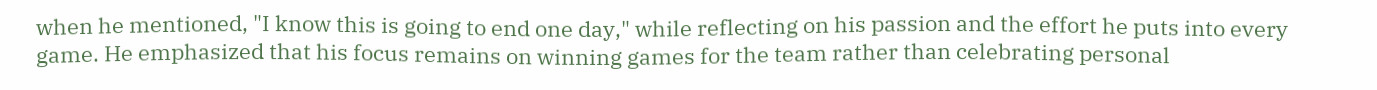when he mentioned, "I know this is going to end one day," while reflecting on his passion and the effort he puts into every game. He emphasized that his focus remains on winning games for the team rather than celebrating personal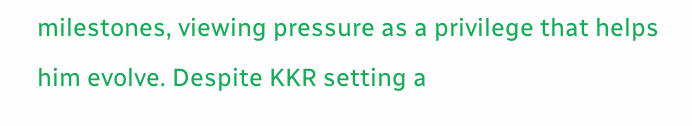milestones, viewing pressure as a privilege that helps him evolve. Despite KKR setting a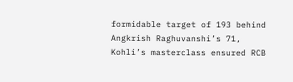formidable target of 193 behind Angkrish Raghuvanshi’s 71, Kohli’s masterclass ensured RCB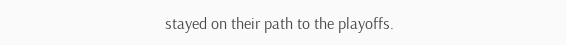stayed on their path to the playoffs.